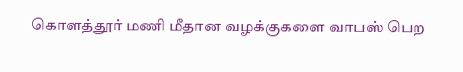கொளத்தூர் மணி மீதான வழக்குகளை வாபஸ் பெற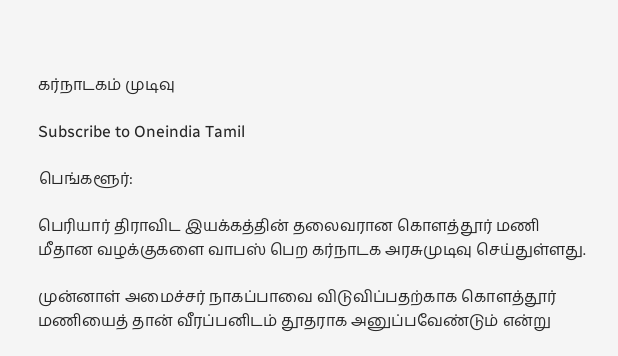கர்நாடகம் முடிவு

Subscribe to Oneindia Tamil

பெங்களூர்:

பெரியார் திராவிட இயக்கத்தின் தலைவரான கொளத்தூர் மணி மீதான வழக்குகளை வாபஸ் பெற கர்நாடக அரசுமுடிவு செய்துள்ளது.

முன்னாள் அமைச்சர் நாகப்பாவை விடுவிப்பதற்காக கொளத்தூர் மணியைத் தான் வீரப்பனிடம் தூதராக அனுப்பவேண்டும் என்று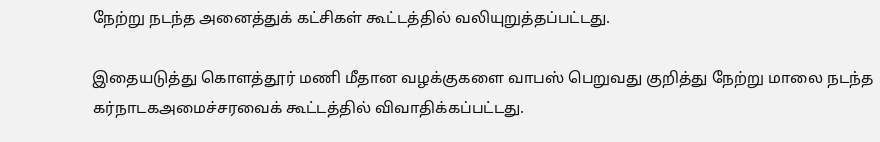நேற்று நடந்த அனைத்துக் கட்சிகள் கூட்டத்தில் வலியுறுத்தப்பட்டது.

இதையடுத்து கொளத்தூர் மணி மீதான வழக்குகளை வாபஸ் பெறுவது குறித்து நேற்று மாலை நடந்த கர்நாடகஅமைச்சரவைக் கூட்டத்தில் விவாதிக்கப்பட்டது.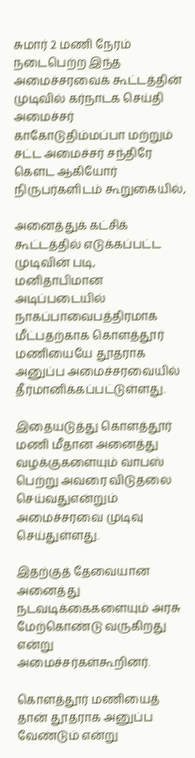சுமார் 2 மணி நேரம் நடைபெற்ற இந்த அமைச்சரவைக் கூட்டத்தின் முடிவில் கர்நாடக செய்தி அமைச்சர் காகோடுதிம்மப்பா மற்றும் சட்ட அமைச்சர் சந்திரே கெளட ஆகியோர் நிருபர்களிடம் கூறுகையில்,

அனைத்துக் கட்சிக் கூட்டத்தில் எடுக்கப்பட்ட முடிவின் படி, மனிதாபிமான அடிப்படையில் நாகப்பாவைபத்திரமாக மீட்பதற்காக கொளத்தூர் மணியையே தூதராக அனுப்ப அமைச்சரவையில் தீர்மானிக்கப்பட்டுள்ளது.

இதையடுத்து கொளத்தூர் மணி மீதான அனைத்து வழக்குகளையும் வாபஸ் பெற்று அவரை விடுதலை செய்வதுஎன்றும் அமைச்சரவை முடிவு செய்துள்ளது.

இதற்குத் தேவையான அனைத்து நடவடிக்கைகளையும் அரசு மேற்கொண்டு வருகிறது என்று அமைச்சர்கள்கூறினர்.

கொளத்தூர் மணியைத் தான் தூதராக அனுப்ப வேண்டும் என்று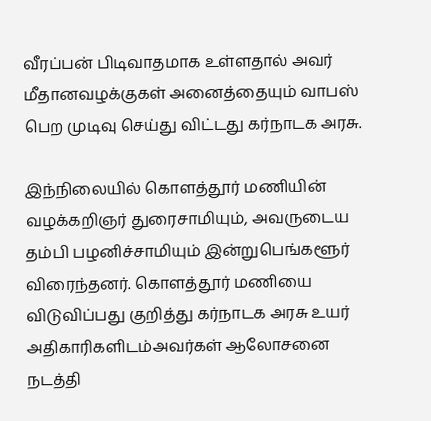வீரப்பன் பிடிவாதமாக உள்ளதால் அவர் மீதானவழக்குகள் அனைத்தையும் வாபஸ் பெற முடிவு செய்து விட்டது கர்நாடக அரசு.

இந்நிலையில் கொளத்தூர் மணியின் வழக்கறிஞர் துரைசாமியும், அவருடைய தம்பி பழனிச்சாமியும் இன்றுபெங்களூர் விரைந்தனர். கொளத்தூர் மணியை விடுவிப்பது குறித்து கர்நாடக அரசு உயர் அதிகாரிகளிடம்அவர்கள் ஆலோசனை நடத்தி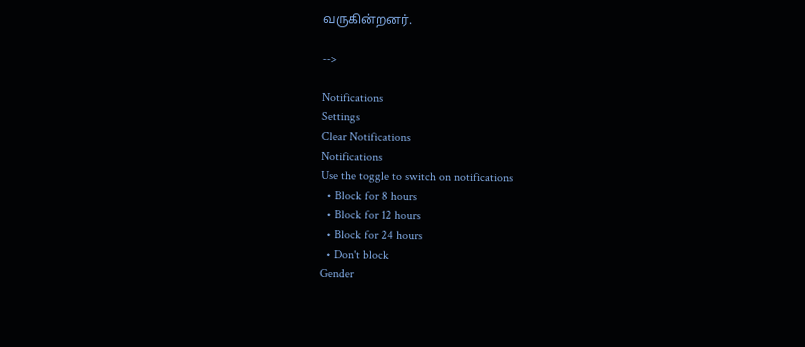வருகின்றனர்.

-->

Notifications
Settings
Clear Notifications
Notifications
Use the toggle to switch on notifications
  • Block for 8 hours
  • Block for 12 hours
  • Block for 24 hours
  • Don't block
Gender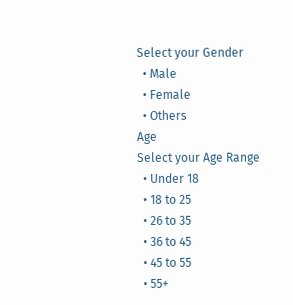Select your Gender
  • Male
  • Female
  • Others
Age
Select your Age Range
  • Under 18
  • 18 to 25
  • 26 to 35
  • 36 to 45
  • 45 to 55
  • 55+